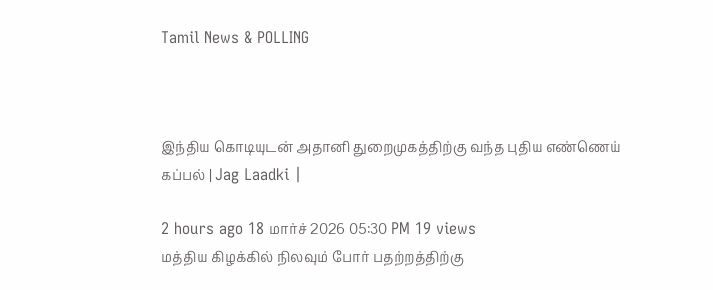Tamil News & POLLING



இந்திய கொடியுடன் அதானி துறைமுகத்திற்கு வந்த புதிய எண்ணெய் கப்பல் | Jag Laadki |

2 hours ago 18 மார்ச் 2026 05:30 PM 19 views
மத்திய கிழக்கில் நிலவும் போர் பதற்றத்திற்கு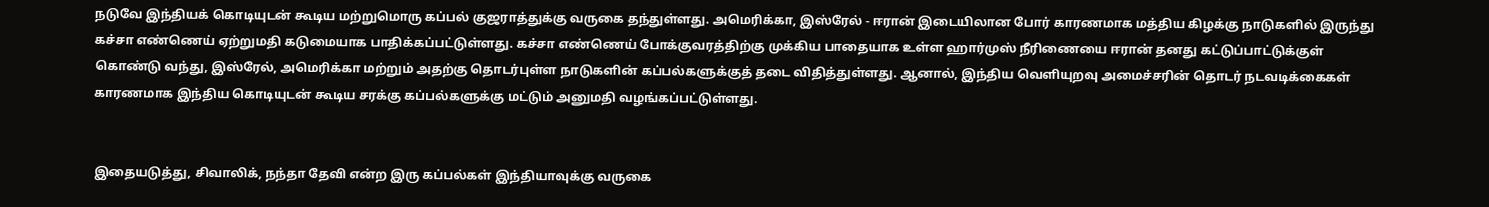நடுவே இந்தியக் கொடியுடன் கூடிய மற்றுமொரு கப்பல் குஜராத்துக்கு வருகை தந்துள்ளது. அமெரிக்கா, இஸ்ரேல் - ஈரான் இடையிலான போர் காரணமாக மத்திய கிழக்கு நாடுகளில் இருந்து கச்சா எண்ணெய் ஏற்றுமதி கடுமையாக பாதிக்கப்பட்டுள்ளது. கச்சா எண்ணெய் போக்குவரத்திற்கு முக்கிய பாதையாக உள்ள ஹார்முஸ் நீரிணையை ஈரான் தனது கட்டுப்பாட்டுக்குள் கொண்டு வந்து, இஸ்ரேல், அமெரிக்கா மற்றும் அதற்கு தொடர்புள்ள நாடுகளின் கப்பல்களுக்குத் தடை விதித்துள்ளது. ஆனால், இந்திய வெளியுறவு அமைச்சரின் தொடர் நடவடிக்கைகள் காரணமாக இந்திய கொடியுடன் கூடிய சரக்கு கப்பல்களுக்கு மட்டும் அனுமதி வழங்கப்பட்டுள்ளது.


இதையடுத்து, சிவாலிக், நந்தா தேவி என்ற இரு கப்பல்கள் இந்தியாவுக்கு வருகை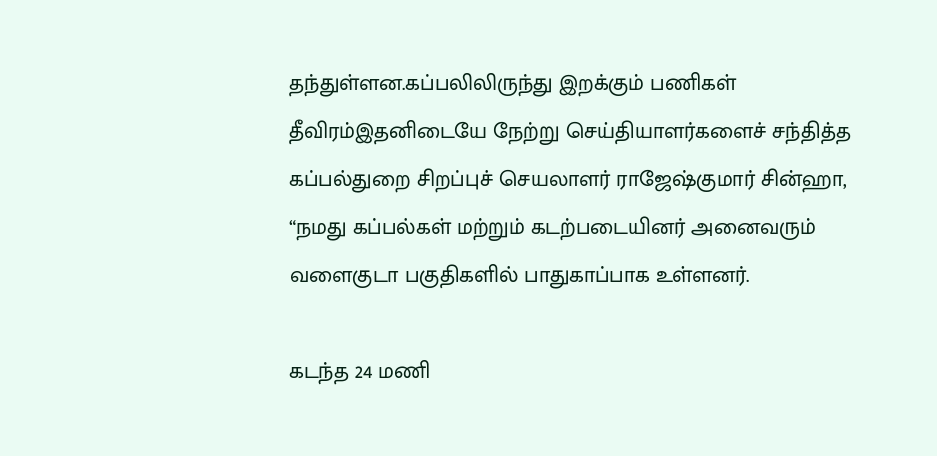தந்துள்ளன.கப்பலிலிருந்து இறக்கும் பணிகள் தீவிரம்இதனிடையே நேற்று செய்தியாளர்களைச் சந்தித்த கப்பல்துறை சிறப்புச் செயலாளர் ராஜேஷ்குமார் சின்ஹா, “நமது கப்பல்கள் மற்றும் கடற்படையினர் அனைவரும் வளைகுடா பகுதிகளில் பாதுகாப்பாக உள்ளனர்.

கடந்த 24 மணி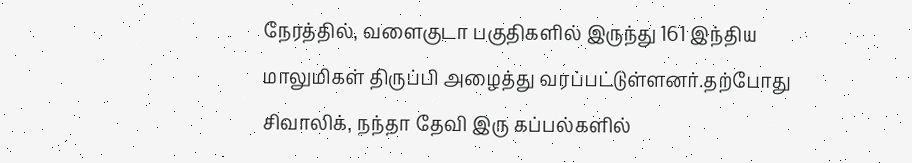நேரத்தில், வளைகுடா பகுதிகளில் இருந்து 161 இந்திய மாலுமிகள் திருப்பி அழைத்து வரப்பட்டுள்ளனர்.தற்போது சிவாலிக், நந்தா தேவி இரு கப்பல்களில்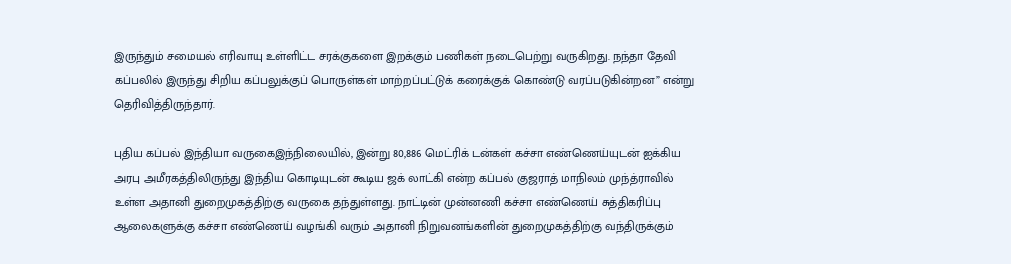இருந்தும் சமையல் எரிவாயு உள்ளிட்ட சரக்குகளை இறக்கும் பணிகள் நடைபெற்று வருகிறது. நந்தா தேவி கப்பலில் இருந்து சிறிய கப்பலுக்குப் பொருள்கள் மாற்றப்பட்டுக் கரைக்குக் கொண்டு வரப்படுகின்றன” என்று தெரிவித்திருந்தார்.

புதிய கப்பல் இந்தியா வருகைஇந்நிலையில், இன்று 80,886 மெட்ரிக் டன்கள் கச்சா எண்ணெய்யுடன் ஐக்கிய அரபு அமீரகத்திலிருந்து இந்திய கொடியுடன் கூடிய ஜக் லாட்கி என்ற கப்பல் குஜராத் மாநிலம் முந்த்ராவில் உள்ள அதானி துறைமுகத்திற்கு வருகை தந்துள்ளது. நாட்டின் முன்னணி கச்சா எண்ணெய் சுத்திகரிப்பு ஆலைகளுக்கு கச்சா எண்ணெய் வழங்கி வரும் அதானி நிறுவனங்களின் துறைமுகத்திற்கு வந்திருக்கும்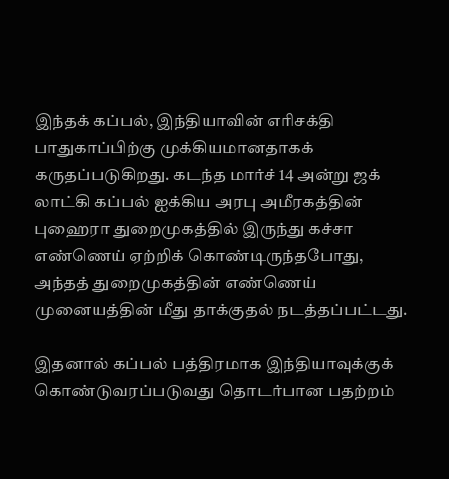இந்தக் கப்பல், இந்தியாவின் எரிசக்தி பாதுகாப்பிற்கு முக்கியமானதாகக் கருதப்படுகிறது. கடந்த மார்ச் 14 அன்று ஜக் லாட்கி கப்பல் ஐக்கிய அரபு அமீரகத்தின் புஹைரா துறைமுகத்தில் இருந்து கச்சா எண்ணெய் ஏற்றிக் கொண்டிருந்தபோது, அந்தத் துறைமுகத்தின் எண்ணெய் முனையத்தின் மீது தாக்குதல் நடத்தப்பட்டது.

இதனால் கப்பல் பத்திரமாக இந்தியாவுக்குக் கொண்டுவரப்படுவது தொடர்பான பதற்றம்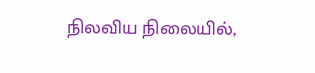நிலவிய நிலையில்,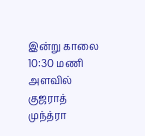இன்று காலை 10:30 மணி அளவில் குஜராத் முந்த்ரா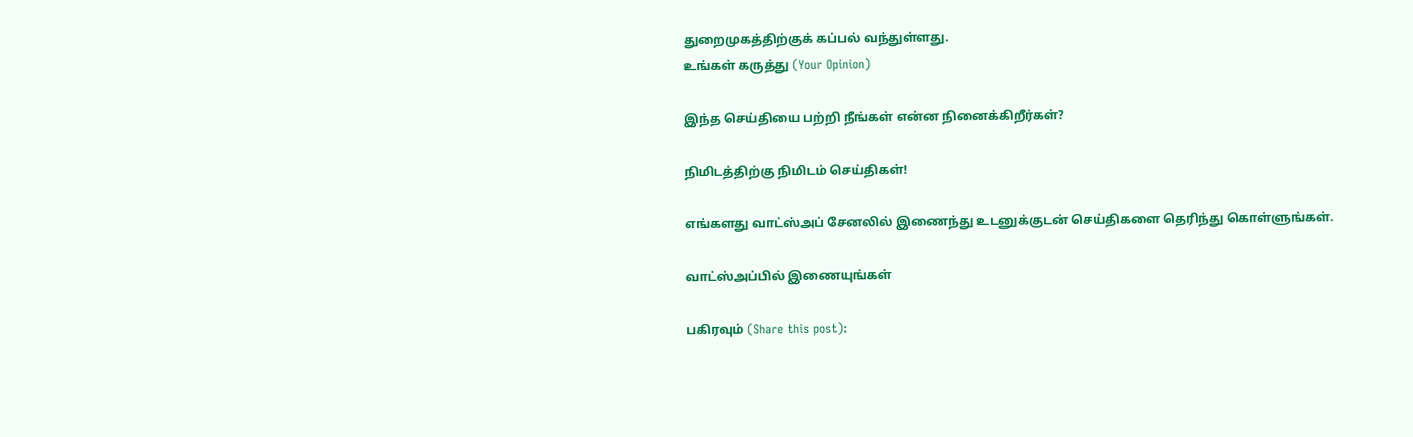துறைமுகத்திற்குக் கப்பல் வந்துள்ளது.
உங்கள் கருத்து (Your Opinion)

இந்த செய்தியை பற்றி நீங்கள் என்ன நினைக்கிறீர்கள்?

நிமிடத்திற்கு நிமிடம் செய்திகள்!

எங்களது வாட்ஸ்அப் சேனலில் இணைந்து உடனுக்குடன் செய்திகளை தெரிந்து கொள்ளுங்கள்.

வாட்ஸ்அப்பில் இணையுங்கள்

பகிரவும் (Share this post):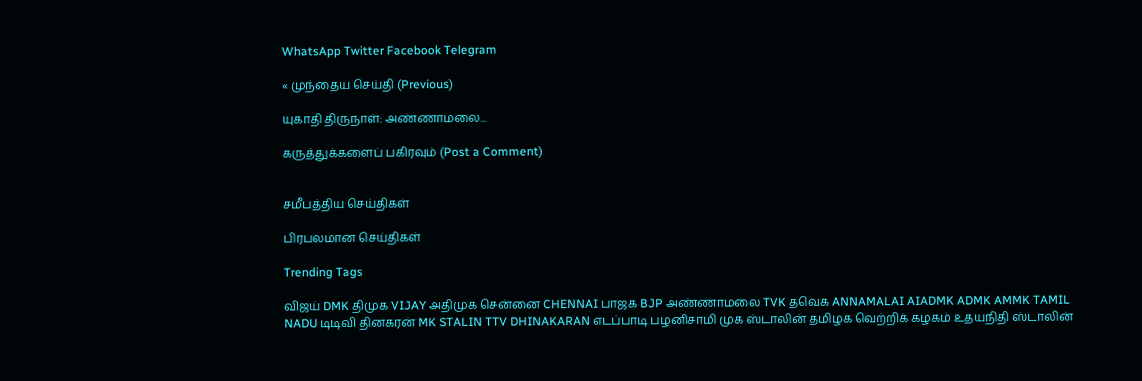WhatsApp Twitter Facebook Telegram

« முந்தைய செய்தி (Previous)

யுகாதி திருநாள்: அண்ணாமலை...

கருத்துக்களைப் பகிரவும் (Post a Comment)


சமீபத்திய செய்திகள்

பிரபலமான செய்திகள்

Trending Tags

விஜய் DMK திமுக VIJAY அதிமுக சென்னை CHENNAI பாஜக BJP அண்ணாமலை TVK தவெக ANNAMALAI AIADMK ADMK AMMK TAMIL NADU டிடிவி தினகரன் MK STALIN TTV DHINAKARAN எடப்பாடி பழனிசாமி முக ஸ்டாலின் தமிழக வெற்றிக் கழகம் உதயநிதி ஸ்டாலின்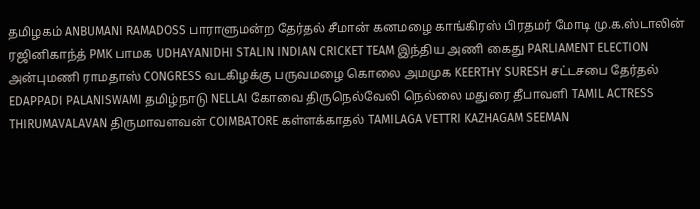தமிழகம் ANBUMANI RAMADOSS பாராளுமன்ற தேர்தல் சீமான் கனமழை காங்கிரஸ் பிரதமர் மோடி மு.க.ஸ்டாலின் ரஜினிகாந்த் PMK பாமக UDHAYANIDHI STALIN INDIAN CRICKET TEAM இந்திய அணி கைது PARLIAMENT ELECTION அன்புமணி ராமதாஸ் CONGRESS வடகிழக்கு பருவமழை கொலை அமமுக KEERTHY SURESH சட்டசபை தேர்தல் EDAPPADI PALANISWAMI தமிழ்நாடு NELLAI கோவை திருநெல்வேலி நெல்லை மதுரை தீபாவளி TAMIL ACTRESS THIRUMAVALAVAN திருமாவளவன் COIMBATORE கள்ளக்காதல் TAMILAGA VETTRI KAZHAGAM SEEMAN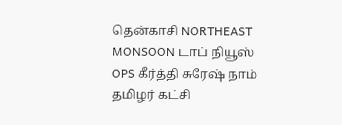தென்காசி NORTHEAST MONSOON டாப் நியூஸ் OPS கீர்த்தி சுரேஷ் நாம் தமிழர் கட்சி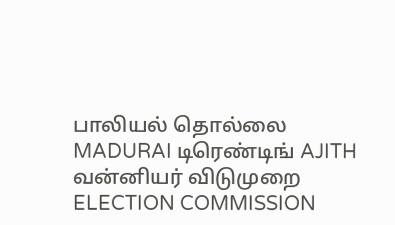பாலியல் தொல்லை MADURAI டிரெண்டிங் AJITH வன்னியர் விடுமுறை ELECTION COMMISSION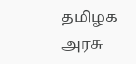தமிழக அரசு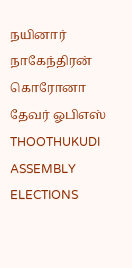நயினார் நாகேந்திரன் கொரோனா தேவர் ஓபிஎஸ் THOOTHUKUDI ASSEMBLY ELECTIONS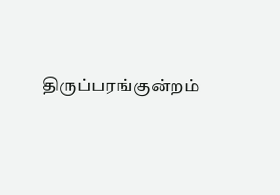திருப்பரங்குன்றம்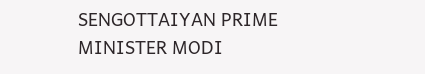SENGOTTAIYAN PRIME MINISTER MODI